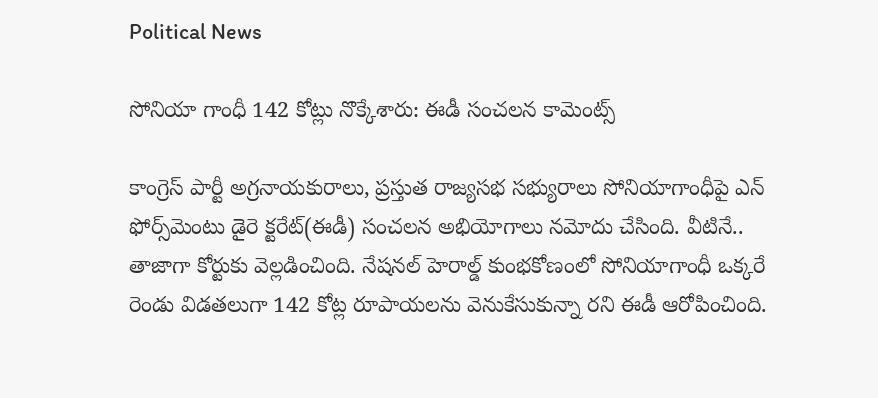Political News

సోనియా గాంధీ 142 కోట్లు నొక్కేశారు: ఈడీ సంచ‌ల‌న కామెంట్స్‌

కాంగ్రెస్ పార్టీ అగ్ర‌నాయ‌కురాలు, ప్ర‌స్తుత రాజ్య‌స‌భ స‌భ్యురాలు సోనియాగాంధీపై ఎన్ ఫోర్స్‌మెంటు డైరె క్ట‌రేట్‌(ఈడీ) సంచ‌ల‌న అభియోగాలు న‌మోదు చేసింది. వీటినే.. తాజాగా కోర్టుకు వెల్ల‌డించింది. నేష‌న‌ల్ హెరాల్డ్ కుంభ‌కోణంలో సోనియాగాంధీ ఒక్క‌రే రెండు విడ‌త‌లుగా 142 కోట్ల రూపాయ‌ల‌ను వెనుకేసుకున్నా ర‌ని ఈడీ ఆరోపించింది.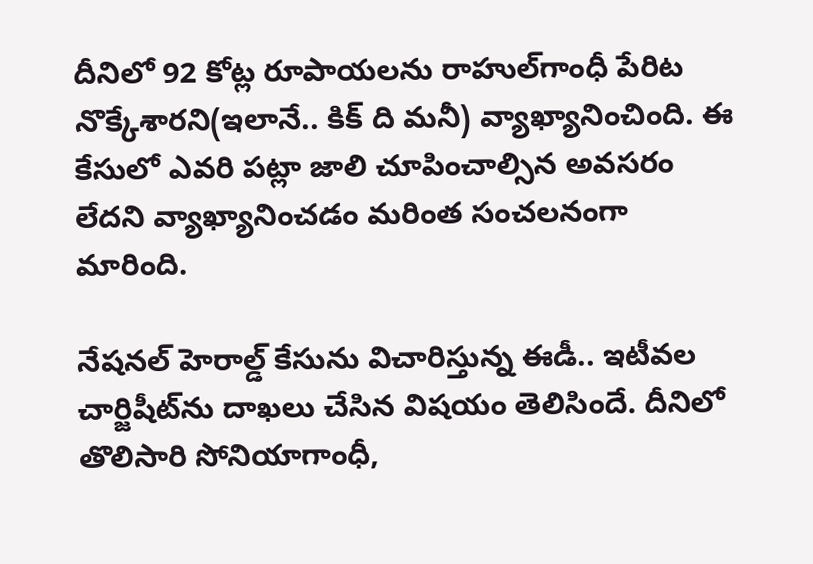దీనిలో 92 కోట్ల రూపాయ‌ల‌ను రాహుల్‌గాంధీ పేరిట నొక్కేశార‌ని(ఇలానే.. కిక్ ది మ‌నీ) వ్యాఖ్యానించింది. ఈ కేసులో ఎవ‌రి ప‌ట్లా జాలి చూపించాల్సిన అవ‌స‌రం లేద‌ని వ్యాఖ్యానించ‌డం మ‌రింత సంచ‌ల‌నంగా మారింది.

నేషనల్ హెరాల్డ్‌ కేసును విచారిస్తున్న ఈడీ.. ఇటీవ‌ల చార్జిషీట్‌ను దాఖ‌లు చేసిన విష‌యం తెలిసిందే. దీనిలో తొలిసారి సోనియాగాంధీ,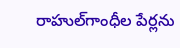రాహుల్‌గాంధీల పేర్ల‌ను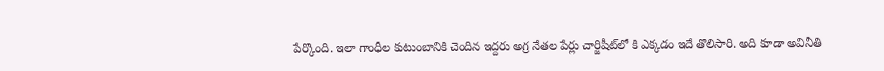పేర్కొంది. ఇలా గాంధీల కుటుంబానికి చెందిన ఇద్ద‌రు అగ్ర నేత‌ల పేర్లు చార్జిషీట్‌లో కి ఎక్క‌డం ఇదే తొలిసారి. అది కూడా అవినీతి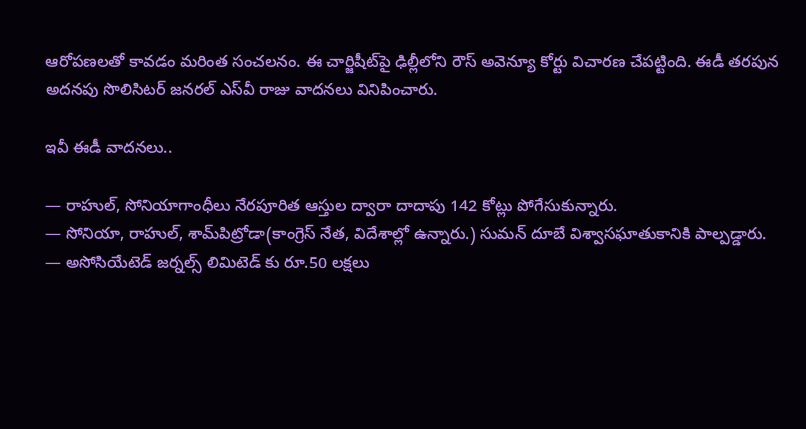ఆరోప‌ణ‌ల‌తో కావ‌డం మ‌రింత సంచ‌ల‌నం. ఈ చార్జిషీట్‌పై ఢిల్లీలోని రౌస్‌ అవెన్యూ కోర్టు విచారణ చేపట్టింది. ఈడీ తరపున అదనపు సొలిసిటర్ జనరల్ ఎస్‌వీ రాజు వాదనలు వినిపించారు.

ఇవీ ఈడీ వాద‌న‌లు..

— రాహుల్‌, సోనియాగాంధీలు నేరపూరిత ఆస్తుల ద్వారా దాదాపు 142 కోట్లు పోగేసుకున్నారు.
— సోనియా, రాహుల్‌, శామ్‌పిట్రోడా(కాంగ్రెస్ నేత‌, విదేశాల్లో ఉన్నారు.) సుమన్‌ దూబే విశ్వాసఘాతుకానికి పాల్పడ్డారు.
— అసోసియేటెడ్ జర్నల్స్ లిమిటెడ్ కు రూ.50 లక్షలు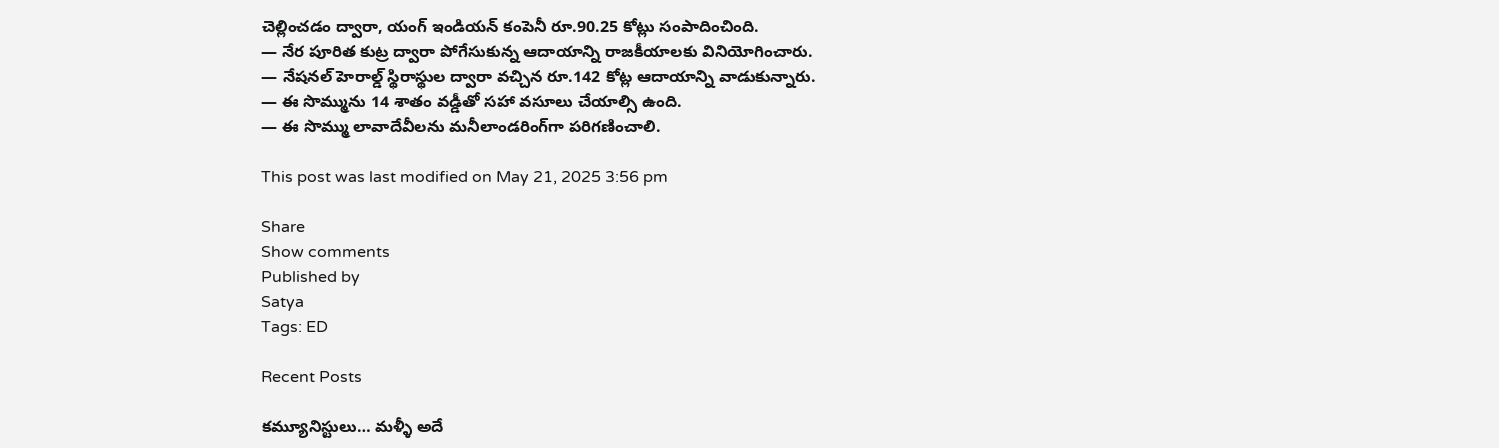చెల్లించడం ద్వారా, యంగ్ ఇండియన్ కంపెనీ రూ.90.25 కోట్లు సంపాదించింది.
— నేర పూరిత కుట్ర ద్వారా పోగేసుకున్న ఆదాయాన్ని రాజ‌కీయాల‌కు వినియోగించారు.
— నేష‌న‌ల్ హెరాల్డ్ స్థిరాస్థుల ద్వారా వచ్చిన రూ.142 కోట్ల ఆదాయాన్ని వాడుకున్నారు.
— ఈ సొమ్మును 14 శాతం వ‌డ్డీతో స‌హా వసూలు చేయాల్సి ఉంది.
— ఈ సొమ్ము లావాదేవీల‌ను మనీలాండరింగ్‌గా పరిగణించాలి.

This post was last modified on May 21, 2025 3:56 pm

Share
Show comments
Published by
Satya
Tags: ED

Recent Posts

కమ్యూనిస్టులు… మళ్ళీ అదే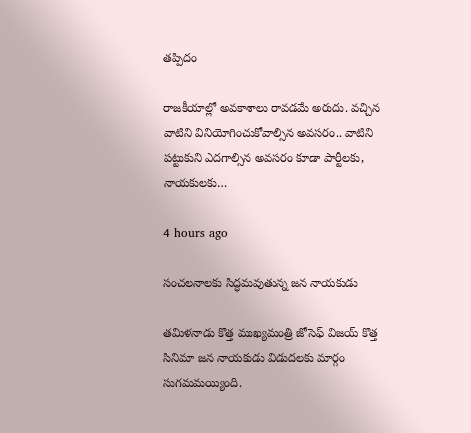తప్పిదం

రాజ‌కీయాల్లో అవ‌కాశాలు రావ‌డ‌మే అరుదు. వ‌చ్చిన వాటిని వినియోగించుకోవాల్సిన అవ‌స‌రం.. వాటిని ప‌ట్టుకుని ఎద‌గాల్సిన అవ‌స‌రం కూడా పార్టీల‌కు, నాయ‌కుల‌కు…

4 hours ago

సంచలనాలకు సిద్ధమవుతున్న జన నాయకుడు

తమిళనాడు కొత్త ముఖ్యమంత్రి జోసెఫ్ విజయ్ కొత్త సినిమా జన నాయకుడు విడుదలకు మార్గం సుగమమయ్యింది.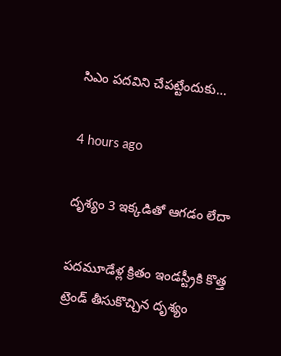సిఎం పదవిని చేపట్టేందుకు…

4 hours ago

దృశ్యం 3 ఇక్కడితో ఆగడం లేదా

పదమూడేళ్ల క్రితం ఇండస్ట్రీకి కొత్త ట్రెండ్ తీసుకొచ్చిన దృశ్యం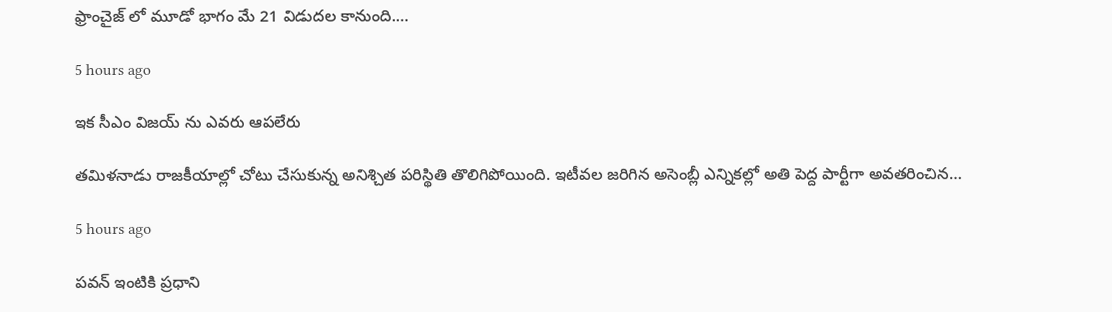ఫ్రాంచైజ్ లో మూడో భాగం మే 21 విడుదల కానుంది.…

5 hours ago

ఇక సీఎం విజయ్ ను ఎవరు ఆపలేరు

త‌మిళ‌నాడు రాజ‌కీయాల్లో చోటు చేసుకున్న అనిశ్చిత ప‌రిస్థితి తొలిగిపోయింది. ఇటీవ‌ల జ‌రిగిన అసెంబ్లీ ఎన్నిక‌ల్లో అతి పెద్ద పార్టీగా అవ‌త‌రించిన…

5 hours ago

ప‌వ‌న్ ఇంటికి ప్ర‌ధాని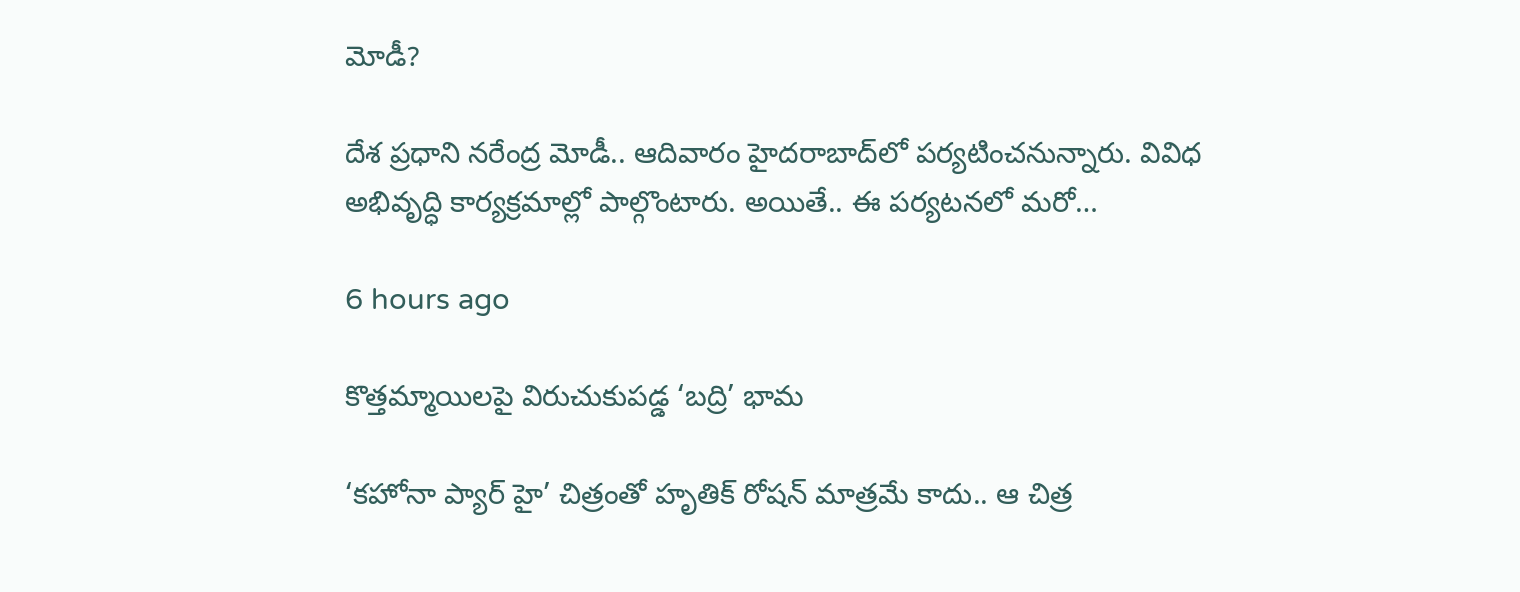మోడీ?

దేశ ప్ర‌ధాని న‌రేంద్ర మోడీ.. ఆదివారం హైద‌రాబాద్‌లో ప‌ర్య‌టించ‌నున్నారు. వివిధ అభివృద్ధి కార్య‌క్ర‌మాల్లో పాల్గొంటారు. అయితే.. ఈ ప‌ర్య‌ట‌న‌లో మ‌రో…

6 hours ago

కొత్తమ్మాయిలపై విరుచుకుపడ్డ ‘బద్రి’ భామ

‘కహోనా ప్యార్ హై’ చిత్రంతో హృతిక్ రోషన్ మాత్రమే కాదు.. ఆ చిత్ర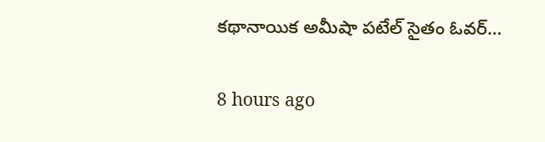కథానాయిక అమీషా పటేల్ సైతం ఓవర్…

8 hours ago